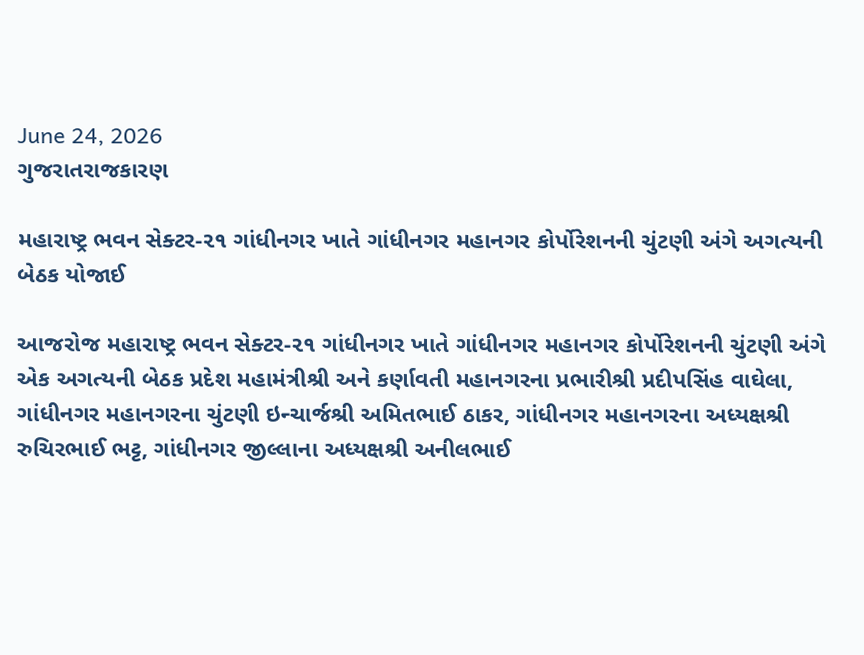June 24, 2026
ગુજરાતરાજકારણ

મહારાષ્ટ્ર ભવન સેક્ટર-૨૧ ગાંધીનગર ખાતે ગાંધીનગર મહાનગર કોર્પોરેશનની ચુંટણી અંગે અગત્યની બેઠક યોજાઈ

આજરોજ મહારાષ્ટ્ર ભવન સેક્ટર-૨૧ ગાંધીનગર ખાતે ગાંધીનગર મહાનગર કોર્પોરેશનની ચુંટણી અંગે એક અગત્યની બેઠક પ્રદેશ મહામંત્રીશ્રી અને કર્ણાવતી મહાનગરના પ્રભારીશ્રી પ્રદીપસિંહ વાઘેલા, ગાંધીનગર મહાનગરના ચુંટણી ઇન્ચાર્જશ્રી અમિતભાઈ ઠાકર, ગાંધીનગર મહાનગરના અધ્યક્ષશ્રી રુચિરભાઈ ભટ્ટ, ગાંધીનગર જીલ્લાના અધ્યક્ષશ્રી અનીલભાઈ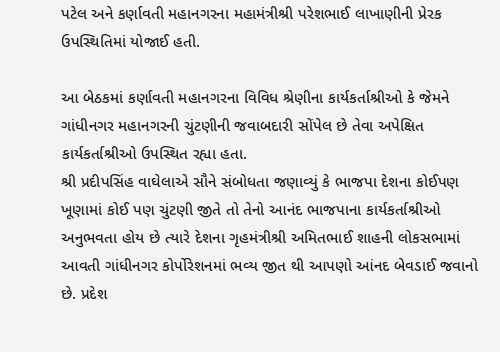પટેલ અને કર્ણાવતી મહાનગરના મહામંત્રીશ્રી પરેશભાઈ લાખાણીની પ્રેરક ઉપસ્થિતિમાં યોજાઈ હતી.

આ બેઠકમાં કર્ણાવતી મહાનગરના વિવિધ શ્રેણીના કાર્યકર્તાશ્રીઓ કે જેમને ગાંધીનગર મહાનગરની ચુંટણીની જવાબદારી સોંપેલ છે તેવા અપેક્ષિત કાર્યકર્તાશ્રીઓ ઉપસ્થિત રહ્યા હતા.
શ્રી પ્રદીપસિંહ વાઘેલાએ સૌને સંબોધતા જણાવ્યું કે ભાજપા દેશના કોઈપણ ખૂણામાં કોઈ પણ ચુંટણી જીતે તો તેનો આનંદ ભાજપાના કાર્યકર્તાશ્રીઓ અનુભવતા હોય છે ત્યારે દેશના ગૃહમંત્રીશ્રી અમિતભાઈ શાહની લોકસભામાં આવતી ગાંધીનગર કોર્પોરેશનમાં ભવ્ય જીત થી આપણો આંનદ બેવડાઈ જવાનો છે. પ્રદેશ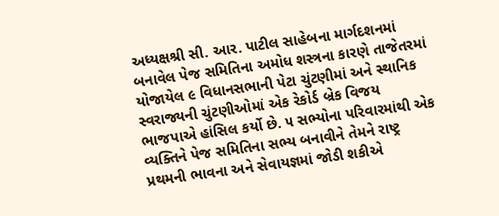અધ્યક્ષશ્રી સી. આર. પાટીલ સાહેબના માર્ગદશનમાં બનાવેલ પેજ સમિતિના અમોધ શસ્ત્રના કારણે તાજેતરમાં યોજાયેલ ૯ વિધાનસભાની પેટા ચુંટણીમાં અને સ્થાનિક સ્વરાજ્યની ચુંટણીઓમાં એક રેકોર્ડ બ્રેક વિજય ભાજપાએ હાંસિલ કર્યો છે. ૫ સભ્યોના પરિવારમાંથી એક વ્યક્તિને પેજ સમિતિના સભ્ય બનાવીને તેમને રાષ્ટ્ર પ્રથમની ભાવના અને સેવાયજ્ઞમાં જોડી શકીએ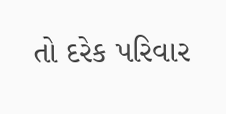તો દરેક પરિવાર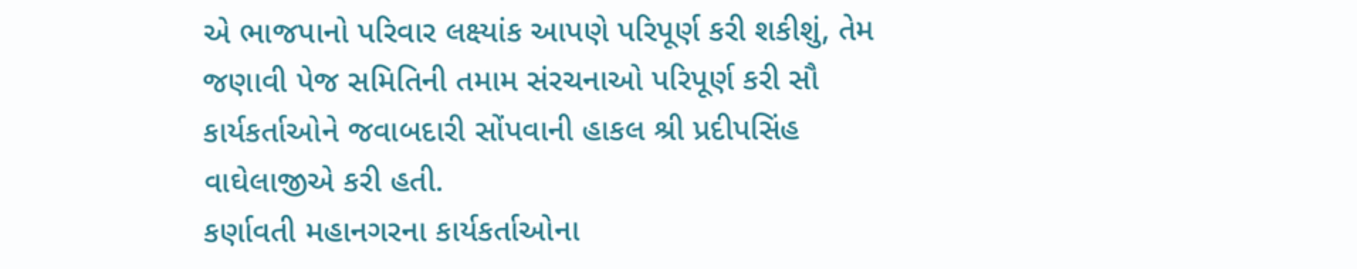એ ભાજપાનો પરિવાર લક્ષ્યાંક આપણે પરિપૂર્ણ કરી શકીશું, તેમ જણાવી પેજ સમિતિની તમામ સંરચનાઓ પરિપૂર્ણ કરી સૌ કાર્યકર્તાઓને જવાબદારી સોંપવાની હાકલ શ્રી પ્રદીપસિંહ વાઘેલાજીએ કરી હતી.
કર્ણાવતી મહાનગરના કાર્યકર્તાઓના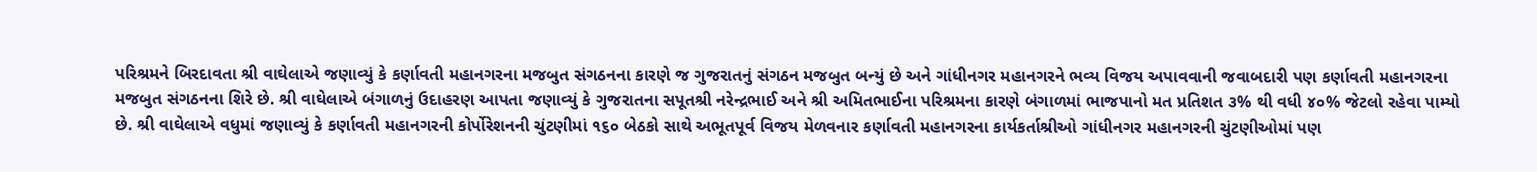પરિશ્રમને બિરદાવતા શ્રી વાઘેલાએ જણાવ્યું કે કર્ણાવતી મહાનગરના મજબુત સંગઠનના કારણે જ ગુજરાતનું સંગઠન મજબુત બન્યું છે અને ગાંધીનગર મહાનગરને ભવ્ય વિજય અપાવવાની જવાબદારી પણ કર્ણાવતી મહાનગરના મજબુત સંગઠનના શિરે છે. શ્રી વાઘેલાએ બંગાળનું ઉદાહરણ આપતા જણાવ્યું કે ગુજરાતના સપૂતશ્રી નરેન્દ્રભાઈ અને શ્રી અમિતભાઈના પરિશ્રમના કારણે બંગાળમાં ભાજપાનો મત પ્રતિશત ૩% થી વધી ૪૦% જેટલો રહેવા પામ્યો છે. શ્રી વાઘેલાએ વધુમાં જણાવ્યું કે કર્ણાવતી મહાનગરની કોર્પોરેશનની ચુંટણીમાં ૧૬૦ બેઠકો સાથે અભૂતપૂર્વ વિજય મેળવનાર કર્ણાવતી મહાનગરના કાર્યકર્તાશ્રીઓ ગાંધીનગર મહાનગરની ચુંટણીઓમાં પણ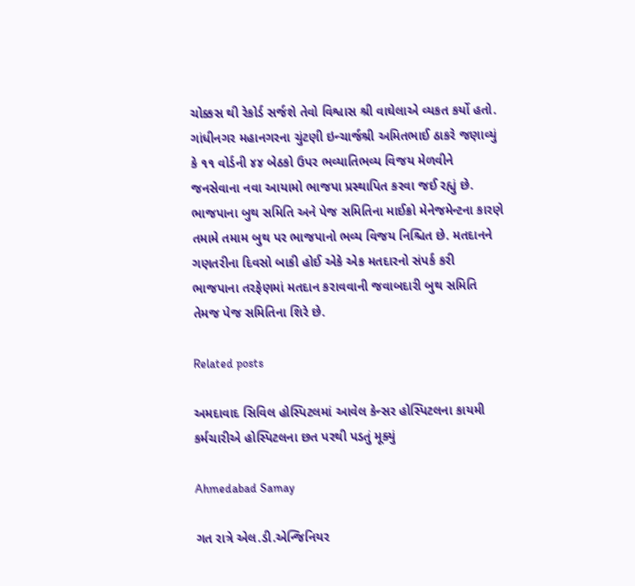ચોક્કસ થી રેકોર્ડ સર્જશે તેવો વિશ્વાસ શ્રી વાઘેલાએ વ્યકત કર્યો હતો.
ગાંધીનગર મહાનગરના ચુંટણી ઇન્ચાર્જશ્રી અમિતભાઈ ઠાકરે જણાવ્યું કે ૧૧ વોર્ડની ૪૪ બેઠકો ઉપર ભવ્યાતિભવ્ય વિજય મેળવીને જનસેવાના નવા આયામો ભાજપા પ્રસ્થાપિત કરવા જઈ રહ્યું છે. ભાજપાના બુથ સમિતિ અને પેજ સમિતિના માઈક્રો મેનેજમેન્ટના કારણે તમામે તમામ બુથ પર ભાજપાનો ભવ્ય વિજય નિશ્ચિત છે. મતદાનને ગણતરીના દિવસો બાકી હોઈ એકે એક મતદારનો સંપર્ક કરી ભાજપાના તરફેણમાં મતદાન કરાવવાની જવાબદારી બુથ સમિતિ તેમજ પેજ સમિતિના શિરે છે.

Related posts

અમદાવાદ સિવિલ હોસ્પિટલમાં આવેલ કેન્સર હોસ્પિટલના કાયમી કર્મચારીએ હોસ્પિટલના છત પરથી પડતું મૂક્યું

Ahmedabad Samay

ગત રાત્રે એલ.ડી.એન્જિનિયર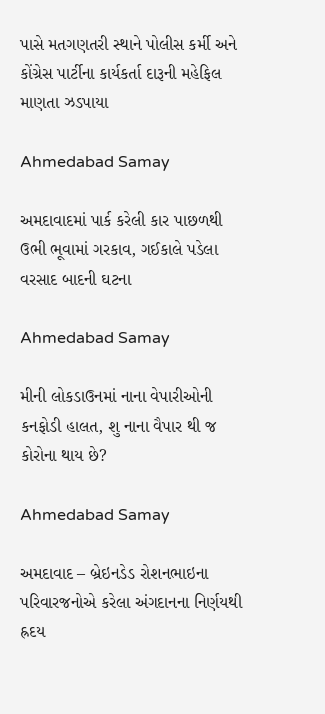પાસે મતગણતરી સ્થાને પોલીસ કર્મી અને કોંગ્રેસ પાર્ટીના કાર્યકર્તા દારૂની મહેફિલ માણતા ઝડપાયા

Ahmedabad Samay

અમદાવાદમાં પાર્ક કરેલી કાર પાછળથી ઉભી ભૂવામાં ગરકાવ, ગઈકાલે પડેલા વરસાદ બાદની ઘટના

Ahmedabad Samay

મીની લોકડાઉનમાં નાના વેપારીઓની કનફોડી હાલત, શુ નાના વૈપાર થી જ કોરોના થાય છે?

Ahmedabad Samay

અમદાવાદ – બ્રેઇનડેડ રોશનભાઇના પરિવારજનોએ કરેલા અંગદાનના નિર્ણયથી હ્રદય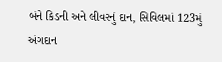બંને કિડની અને લીવરનું દાન, સિવિલમાં 123મું અંગદાન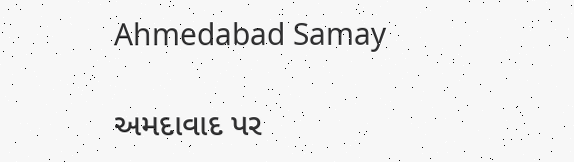Ahmedabad Samay

અમદાવાદ પર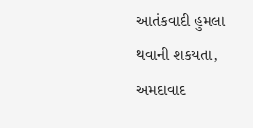આતંકવાદી હુમલા થવાની શકયતા, અમદાવાદ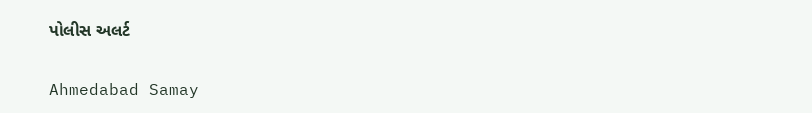પોલીસ અલર્ટ

Ahmedabad Samay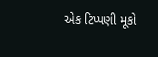એક ટિપ્પણી મૂકો